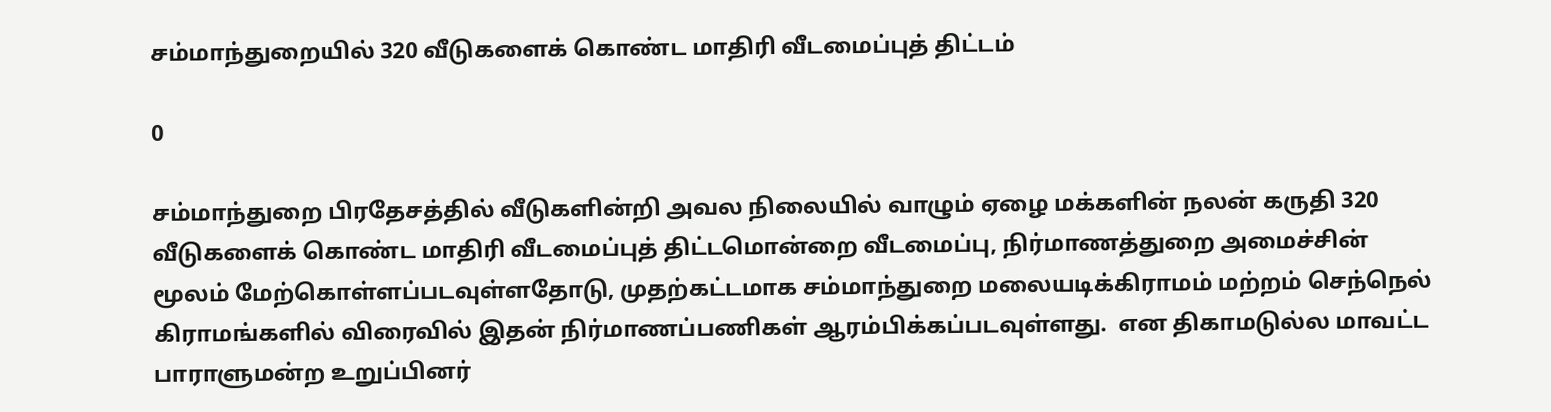சம்மாந்துறையில் 320 வீடுகளைக் கொண்ட மாதிரி வீடமைப்புத் திட்டம்

0

சம்மாந்துறை பிரதேசத்தில் வீடுகளின்றி அவல நிலையில் வாழும் ஏழை மக்களின் நலன் கருதி 320 வீடுகளைக் கொண்ட மாதிரி வீடமைப்புத் திட்டமொன்றை வீடமைப்பு, நிர்மாணத்துறை அமைச்சின் மூலம் மேற்கொள்ளப்படவுள்ளதோடு, முதற்கட்டமாக சம்மாந்துறை மலையடிக்கிராமம் மற்றம் செந்நெல் கிராமங்களில் விரைவில் இதன் நிர்மாணப்பணிகள் ஆரம்பிக்கப்படவுள்ளது.  என திகாமடுல்ல மாவட்ட பாராளுமன்ற உறுப்பினர்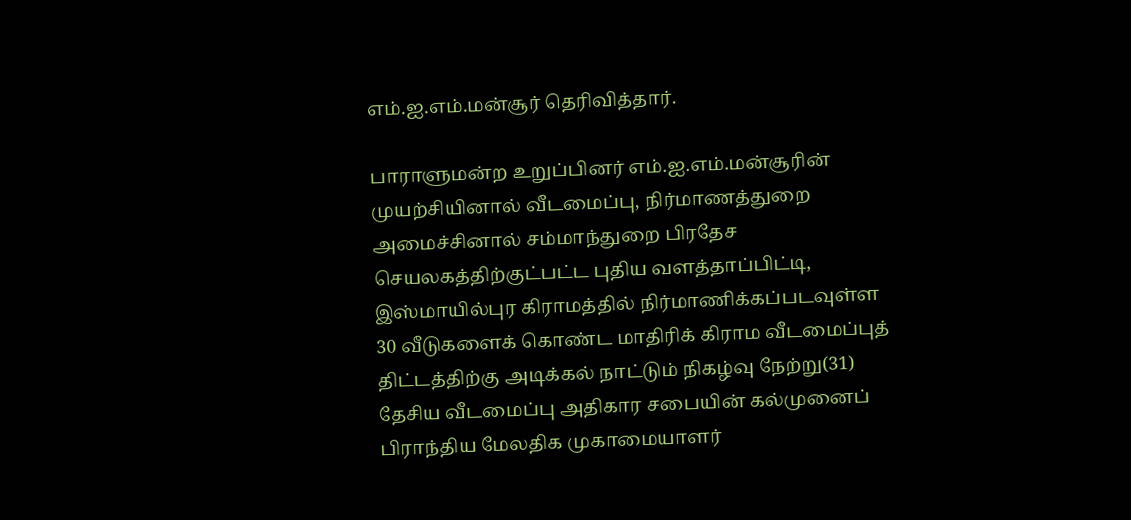எம்.ஐ.எம்.மன்சூர் தெரிவித்தார்.

பாராளுமன்ற உறுப்பினர் எம்.ஐ.எம்.மன்சூரின் முயற்சியினால் வீடமைப்பு, நிர்மாணத்துறை அமைச்சினால் சம்மாந்துறை பிரதேச செயலகத்திற்குட்பட்ட புதிய வளத்தாப்பிட்டி, இஸ்மாயில்புர கிராமத்தில் நிர்மாணிக்கப்படவுள்ள 30 வீடுகளைக் கொண்ட மாதிரிக் கிராம வீடமைப்புத் திட்டத்திற்கு அடிக்கல் நாட்டும் நிகழ்வு நேற்று(31) தேசிய வீடமைப்பு அதிகார சபையின் கல்முனைப் பிராந்திய மேலதிக முகாமையாளர்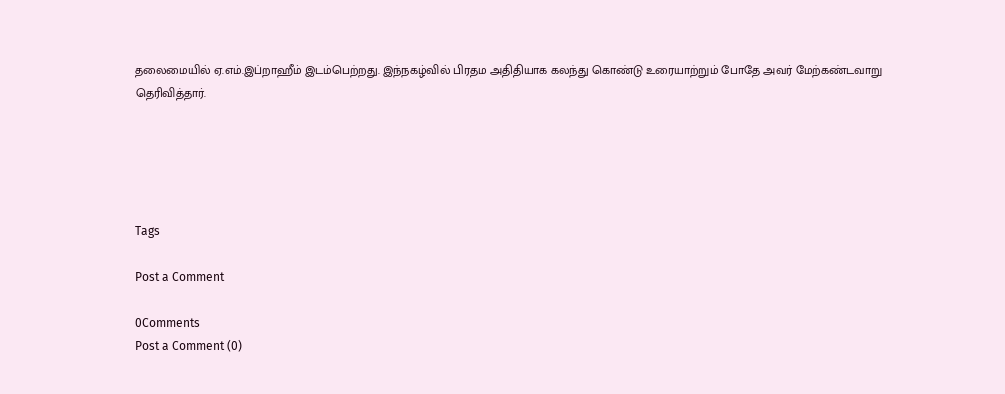தலைமையில் ஏ.எம்.இப்றாஹீம் இடம்பெற்றது. இந்நகழ்வில் பிரதம அதிதியாக கலந்து கொண்டு உரையாற்றும் போதே அவர் மேற்கண்டவாறு தெரிவித்தார்.





Tags

Post a Comment

0Comments
Post a Comment (0)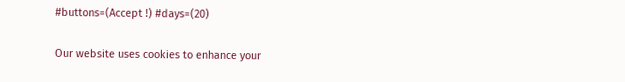#buttons=(Accept !) #days=(20)

Our website uses cookies to enhance your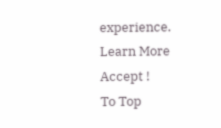experience. Learn More
Accept !
To Top